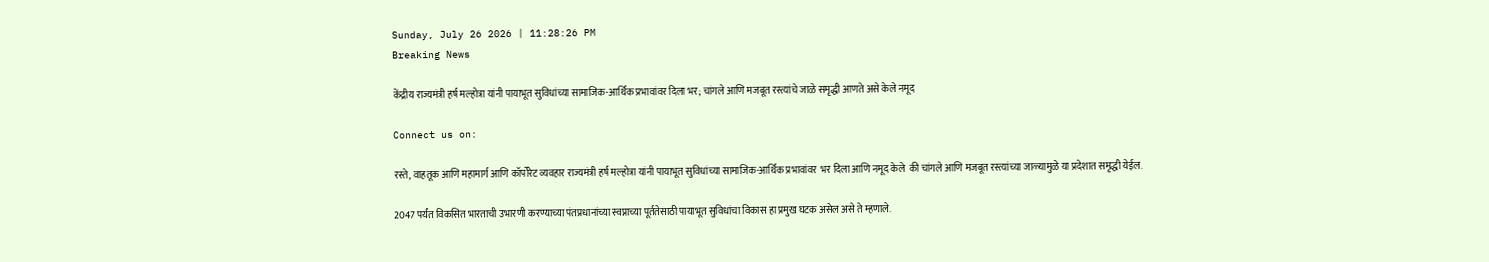Sunday, July 26 2026 | 11:28:26 PM
Breaking News

केंद्रीय राज्यमंत्री हर्ष मल्होत्रा यांनी पायाभूत सुविधांच्या सामाजिक-आर्थिक प्रभावांवर दिला भर; चांगले आणि मजबूत रस्त्यांचे जाळे समृद्धी आणते असे केले नमूद

Connect us on:

रस्ते, वाहतूक आणि महामार्ग आणि कॉर्पोरेट व्यवहार राज्यमंत्री हर्ष मल्होत्रा यांनी पायाभूत सुविधांच्या सामाजिक-आर्थिक प्रभावांवर  भर दिला आणि नमूद केले  की चांगले आणि मजबूत रस्त्यांच्या जाळ्यामुळे या प्रदेशात समृद्धी येईल.

2047 पर्यंत विकसित भारताची उभारणी करण्याच्या पंतप्रधानांच्या स्वप्नाच्या पूर्ततेसाठी पायाभूत सुविधांचा विकास हा प्रमुख घटक असेल असे ते म्हणाले.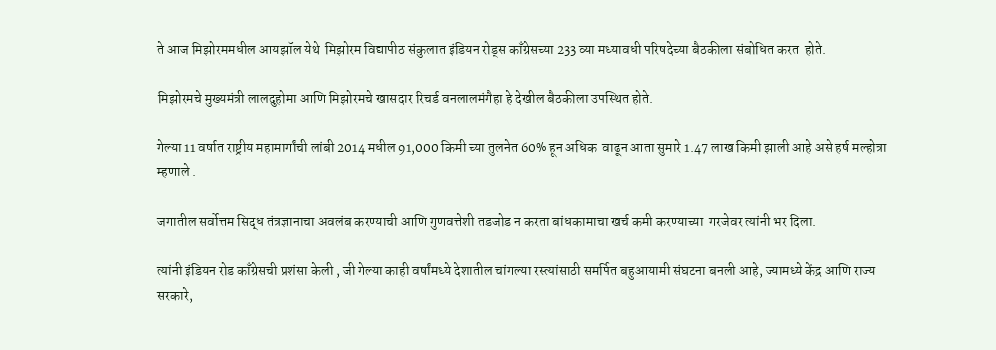ते आज मिझोरममधील आयझॉल येथे  मिझोरम विद्यापीठ संकुलात इंडियन रोड्स काँग्रेसच्या 233 व्या मध्यावधी परिषदेच्या बैठकीला संबोधित करत  होते.

मिझोरमचे मुख्यमंत्री लालदुहोमा आणि मिझोरमचे खासदार रिचर्ड वनलालमंगैहा हे देखील बैठकीला उपस्थित होते.

गेल्या 11 वर्षात राष्ट्रीय महामार्गांची लांबी 2014 मधील 91,000 किमी च्या तुलनेत 60% हून अधिक  वाढून आता सुमारे 1.47 लाख किमी झाली आहे असे हर्ष मल्होत्रा म्हणाले .

जगातील सर्वोत्तम सिद्ध तंत्रज्ञानाचा अवलंब करण्याची आणि गुणवत्तेशी तडजोड न करता बांधकामाचा खर्च कमी करण्याच्या  गरजेवर त्यांनी भर दिला.

त्यांनी इंडियन रोड काँग्रेसची प्रशंसा केली , जी गेल्या काही वर्षांमध्ये देशातील चांगल्या रस्त्यांसाठी समर्पित बहुआयामी संघटना बनली आहे, ज्यामध्ये केंद्र आणि राज्य सरकारे,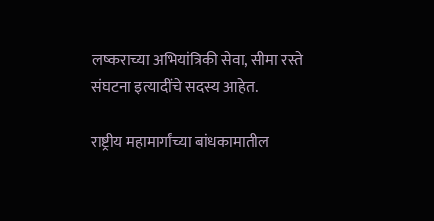लष्कराच्या अभियांत्रिकी सेवा, सीमा रस्ते संघटना इत्यादींचे सदस्य आहेत.

राष्ट्रीय महामार्गांच्या बांधकामातील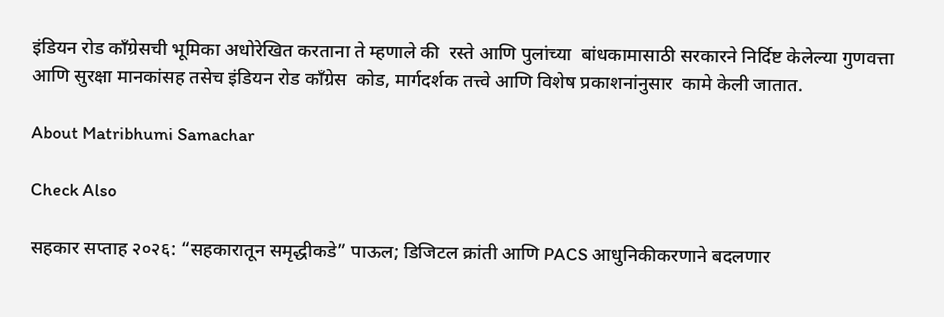इंडियन रोड काँग्रेसची भूमिका अधोरेखित करताना ते म्हणाले की  रस्ते आणि पुलांच्या  बांधकामासाठी सरकारने निर्दिष्ट केलेल्या गुणवत्ता आणि सुरक्षा मानकांसह तसेच इंडियन रोड काँग्रेस  कोड, मार्गदर्शक तत्त्वे आणि विशेष प्रकाशनांनुसार  कामे केली जातात.

About Matribhumi Samachar

Check Also

सहकार सप्ताह २०२६: “सहकारातून समृद्धीकडे” पाऊल; डिजिटल क्रांती आणि PACS आधुनिकीकरणाने बदलणार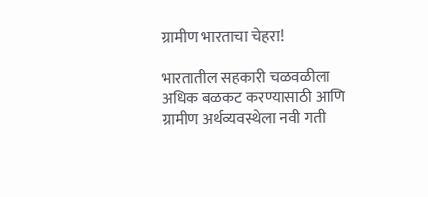ग्रामीण भारताचा चेहरा!

भारतातील सहकारी चळवळीला अधिक बळकट करण्यासाठी आणि ग्रामीण अर्थव्यवस्थेला नवी गती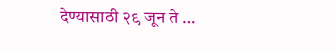देण्यासाठी २९ जून ते …